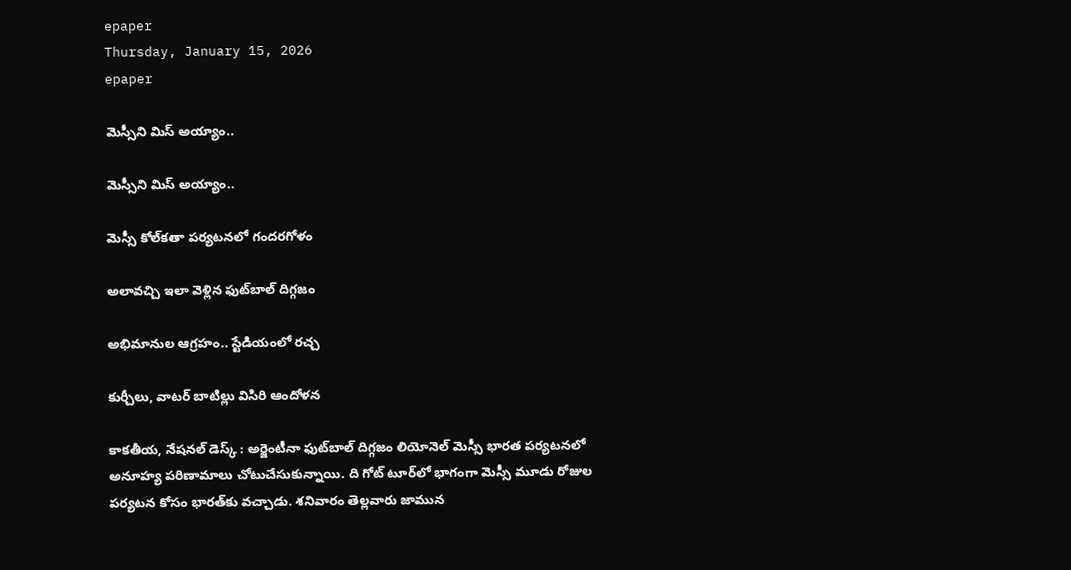epaper
Thursday, January 15, 2026
epaper

మెస్సీని మిస్ అయ్యాం..

మెస్సీని మిస్ అయ్యాం..

మెస్సీ కోల్‌కతా పర్యటనలో గందరగోళం

అలావ‌చ్చి ఇలా వెళ్లిన ఫుట్‌బాల్ దిగ్గ‌జం

అభిమానుల ఆగ్ర‌హం.. స్టేడియంలో ర‌చ్చ‌

కుర్చీలు, వాటర్ బాటిల్లు విసిరి ఆందోళ‌న‌

కాక‌తీయ‌, నేష‌న‌ల్ డెస్క్ : అర్జెంటీనా ఫుట్‌బాల్ దిగ్గజం లియోనెల్ మెస్సీ భారత పర్యటనలో అనూహ్య పరిణామాలు చోటుచేసుకున్నాయి. ది గోట్ టూర్‌‌లో భాగంగా మెస్సీ మూడు రోజుల పర్యటన కోసం భారత్‌కు వచ్చాడు. శనివారం తెల్లవారు జామున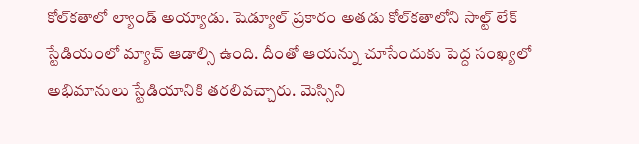కోల్‌కతాలో ల్యాండ్ అయ్యాడు. షెడ్యూల్ ప్రకారం అతడు కోల్‌కతాలోని సాల్ట్ లేక్ స్టేడియంలో మ్యాచ్ ఆడాల్సి ఉంది. దీంతో ఆయ‌న్ను చూసేందుకు పెద్ద సంఖ్యలో అభిమానులు స్టేడియానికి తరలివచ్చారు. మెస్సిని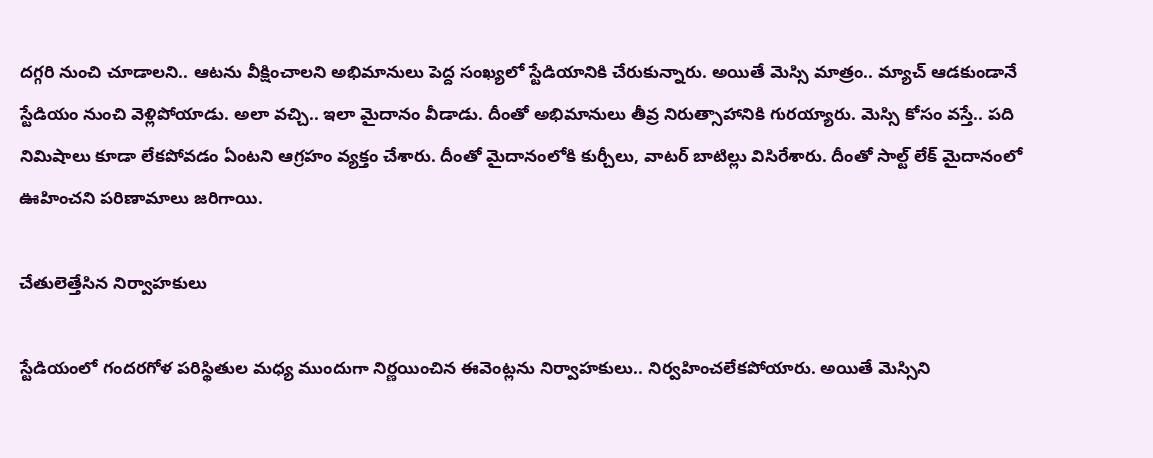దగ్గరి నుంచి చూడాలని.. ఆటను వీక్షించాలని అభిమానులు పెద్ద సంఖ్యలో స్టేడియానికి చేరుకున్నారు. అయితే మెస్సి మాత్రం.. మ్యాచ్ ఆడకుండానే స్టేడియం నుంచి వెళ్లిపోయాడు. అలా వచ్చి.. ఇలా మైదానం వీడాడు. దీంతో అభిమానులు తీవ్ర నిరుత్సాహానికి గురయ్యారు. మెస్సి కోసం వస్తే.. పది నిమిషాలు కూడా లేకపోవడం ఏంటని ఆగ్రహం వ్యక్తం చేశారు. దీంతో మైదానంలోకి కుర్చీలు, వాటర్ బాటిల్లు విసిరేశారు. దీంతో సాల్ట్ లేక్ మైదానంలో ఊహించని పరిణామాలు జరిగాయి.

చేతులెత్తేసిన నిర్వాహ‌కులు

స్టేడియంలో గందరగోళ పరిస్థితుల మధ్య ముందుగా నిర్ణయించిన ఈవెంట్లను నిర్వాహకులు.. నిర్వహించలేకపోయారు. అయితే మెస్సిని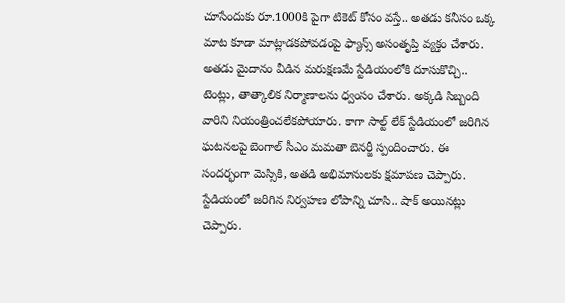చూసేందుకు రూ.1000కి పైగా టికెట్ కోసం వస్తే.. అతడు కనీసం ఒక్క మాట కూడా మాట్లాడకపోవడంపై ఫ్యాన్స్ అసంతృప్తి వ్యక్తం చేశారు. అతడు మైదానం వీడిన మరుక్షణమే స్టేడియంలోకి దూసుకొచ్చి.. టెంట్లు, తాత్కాలిక నిర్మాణాలను ధ్వంసం చేశారు. అక్కడి సిబ్బంది వారిని నియంత్రించలేకపోయారు. కాగా సాల్ట్ లేక్ స్టేడియంలో జరిగిన ఘటనలపై బెంగాల్ సీఎం మమతా బెనర్జీ స్పందించారు. ఈ సందర్భంగా మెస్సికి, అతడి అభిమానులకు క్షమాపణ చెప్పారు. స్టేడియంలో జరిగిన నిర్వహణ లోపాన్ని చూసి.. షాక్ అయినట్లు చెప్పారు.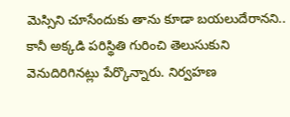మెస్సిని చూసేందుకు తాను కూడా బయలుదేరానని.. కానీ అక్కడి పరిస్థితి గురించి తెలుసుకుని వెనుదిరిగినట్లు పేర్కొన్నారు. నిర్వహణ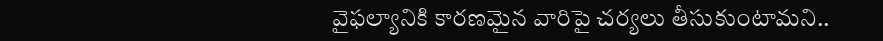వైఫల్యానికి కారణమైన వారిపై చర్యలు తీసుకుంటామని..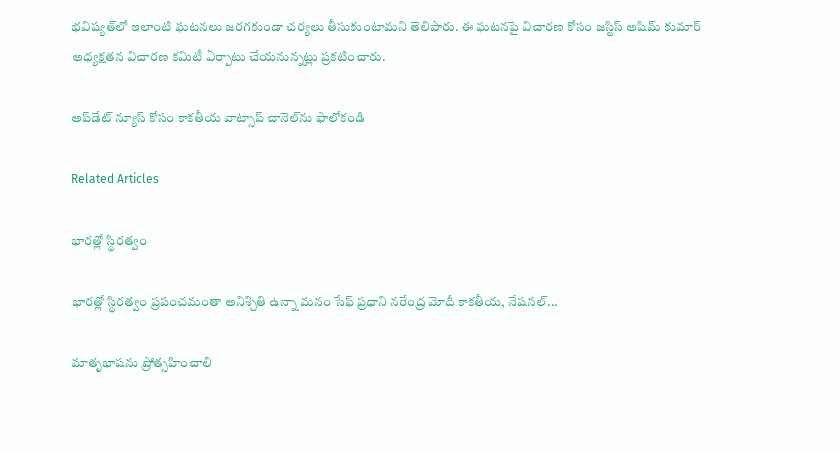భవిష్యత్‌లో ఇలాంటి ఘటనలు జరగకుండా చర్యలు తీసుకుంటామని తెలిపారు. ఈ ఘటనపై విచారణ కోసం జస్టిస్ అషిమ్ కుమార్ అధ్యక్షతన విచారణ కమిటీ ఏర్పాటు చేయనున్నట్లు ప్రకటించారు.

అప్‌డేట్ న్యూస్ కోసం కాక‌తీయ వాట్సాప్ చానెల్‌ను ఫాలోకండి

Related Articles

భారత్లో స్థిరత్వం

భారత్లో స్థిరత్వం ప్రపంచమంతా అనిశ్చితి ఉన్నా మ‌నం సేఫ్‌ ప్రధాని న‌రేంద్ర మోదీ కాక‌తీయ‌, నేష‌న‌ల్...

మాతృభాషను ప్రోత్సహించాలి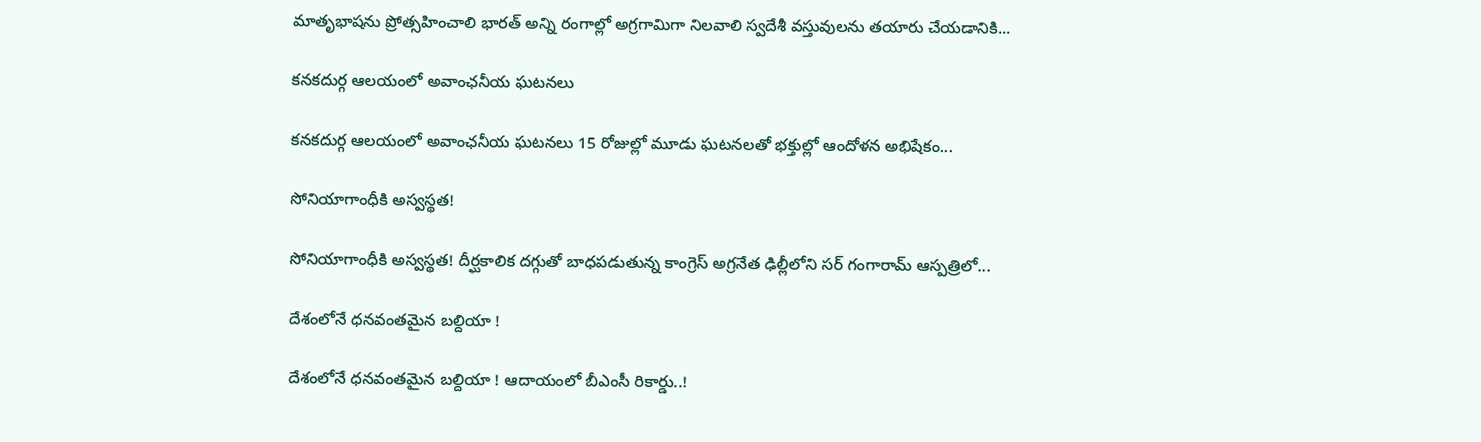మాతృభాషను ప్రోత్సహించాలి భారత్ అన్ని రంగాల్లో అగ్రగామిగా నిలవాలి స్వదేశీ వస్తువులను తయారు చేయడానికి...

కనకదుర్గ ఆలయంలో అవాంఛనీయ ఘటనలు

కనకదుర్గ ఆలయంలో అవాంఛనీయ ఘటనలు 15 రోజుల్లో మూడు ఘటనలతో భక్తుల్లో ఆందోళన అభిషేకం...

సోనియాగాంధీకి అస్వస్థత!

సోనియాగాంధీకి అస్వస్థత! దీర్ఘకాలిక దగ్గుతో బాధపడుతున్న కాంగ్రెస్ అగ్రనేత ఢిల్లీలోని సర్ గంగారామ్ ఆస్పత్రిలో...

దేశంలోనే ధనవంతమైన బల్దియా !

దేశంలోనే ధనవంతమైన బల్దియా ! ఆదాయంలో బీఎంసీ రికార్డు..!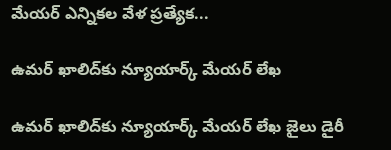మేయర్ ఎన్నికల వేళ ప్రత్యేక...

ఉమర్ ఖాలిద్‌కు న్యూయార్క్ మేయర్ లేఖ

ఉమర్ ఖాలిద్‌కు న్యూయార్క్ మేయర్ లేఖ జైలు డైరీ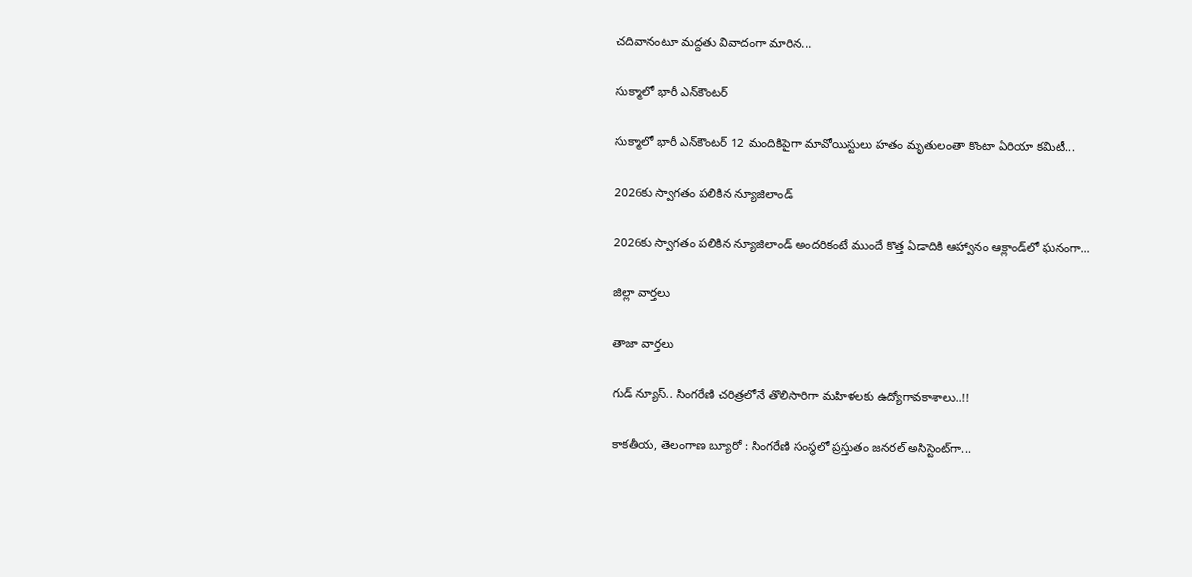చదివానంటూ మద్దతు వివాదంగా మారిన...

సుక్మాలో భారీ ఎన్‌కౌంటర్

సుక్మాలో భారీ ఎన్‌కౌంటర్ 12 మందికిపైగా మావోయిస్టులు హతం మృతులంతా కొంటా ఏరియా కమిటీ...

2026కు స్వాగతం పలికిన న్యూజిలాండ్‌

2026కు స్వాగతం పలికిన న్యూజిలాండ్‌ అందరికంటే ముందే కొత్త ఏడాదికి ఆహ్వానం ఆక్లాండ్‌లో ఘనంగా...

జిల్లా వార్త‌లు

తాజా వార్త‌లు

గుడ్ న్యూస్.. సింగరేణి చరిత్రలోనే తొలిసారిగా మ‌హిళ‌ల‌కు ఉద్యోగావ‌కాశాలు..!!

కాక‌తీయ‌, తెలంగాణ బ్యూరో : సింగరేణి సంస్థలో ప్రస్తుతం జనరల్ అసిస్టెంట్‌గా...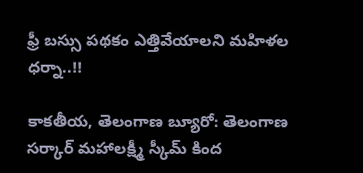ఫ్రీ బస్సు పథకం ఎత్తివేయాలని మహిళల ధర్నా..!!

కాకతీయ, తెలంగాణ బ్యూరో: తెలంగాణ సర్కార్ మహాలక్ష్మీ స్కీమ్ కింద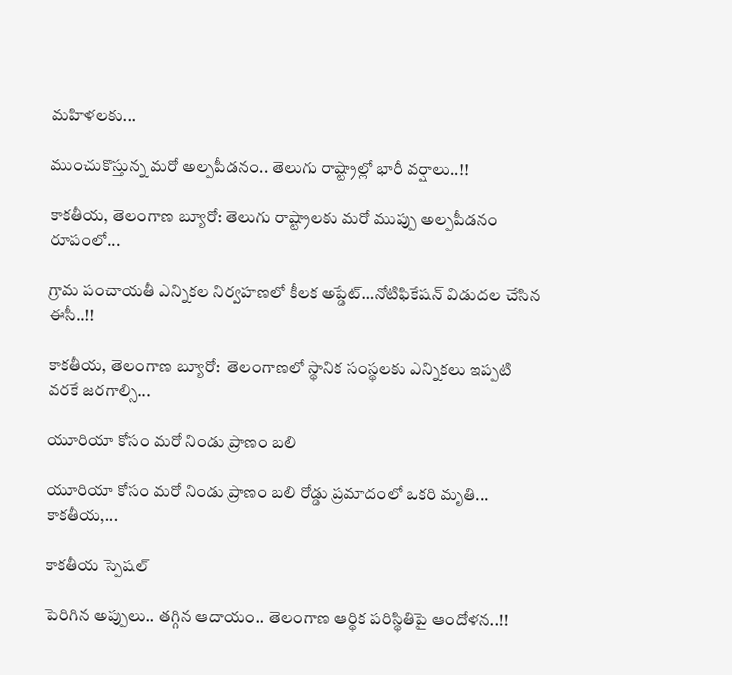మహిళలకు...

ముంచుకొస్తున్న మరో అల్పపీడనం.. తెలుగు రాష్ట్రాల్లో భారీ వర్షాలు..!!

కాకతీయ, తెలంగాణ బ్యూరో: తెలుగు రాష్ట్రాలకు మరో ముప్పు అల్పపీడనం రూపంలో...

గ్రామ పంచాయ‌తీ ఎన్నిక‌ల నిర్వ‌హ‌ణ‌లో కీల‌క అప్డేట్‌…నోటిఫికేషన్ విడుదల చేసిన ఈసీ..!!

కాకతీయ, తెలంగాణ బ్యూరో:  తెలంగాణలో స్థానిక సంస్థలకు ఎన్నికలు ఇప్పటి వరకే జరగాల్సి...

యూరియా కోసం మరో నిండు ప్రాణం బలి

యూరియా కోసం మరో నిండు ప్రాణం బలి రోడ్డు ప్రమాదంలో ఒకరి మృతి... కాకతీయ,...

కాక‌తీయ స్పెష‌ల్‌

పెరిగిన అప్పులు.. తగ్గిన ఆదాయం.. తెలంగాణ ఆర్థిక పరిస్థితిపై ఆందోళన..!!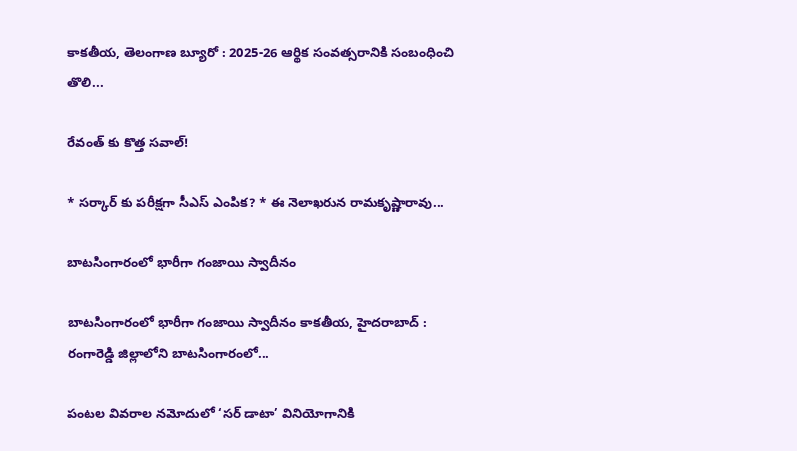కాకతీయ, తెలంగాణ బ్యూరో : 2025-26 ఆర్థిక సంవత్సరానికి సంబంధించి తొలి...

రేవంత్ కు కొత్త సవాల్!

* సర్కార్ కు పరీక్షగా సీఎస్ ఎంపిక? * ఈ నెలాఖరున రామకృష్ణారావు...

బాటసింగారంలో భారీగా గంజాయి స్వాదీనం

బాటసింగారంలో భారీగా గంజాయి స్వాదీనం కాక‌తీయ‌, హైదరాబాద్ : రంగారెడ్డి జిల్లాలోని బాటసింగారంలో...

పంటల వివరాల నమోదులో ‘సర్ డాటా’ వినియోగానికి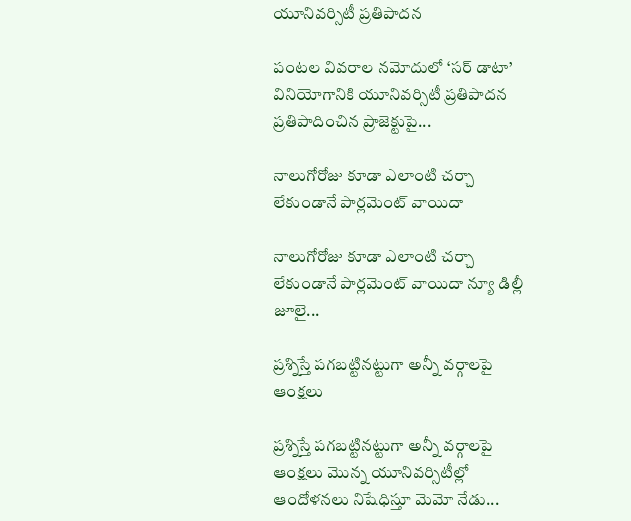యూనివర్సిటీ ప్రతిపాదన

పంటల వివరాల నమోదులో ‘సర్ డాటా’ వినియోగానికి యూనివర్సిటీ ప్రతిపాదన ప్రతిపాదించిన ప్రాజెక్టుపై...

నాలుగోరోజు కూడా ఎలాంటి చర్చా లేకుండానే పార్లమెంట్ వాయిదా

నాలుగోరోజు కూడా ఎలాంటి చర్చా లేకుండానే పార్లమెంట్ వాయిదా న్యూ డిల్లీ జూలై...

ప్రశ్నిస్తే పగబట్టినట్టుగా అన్నీ వర్గాలపై ఆంక్షలు

ప్రశ్నిస్తే పగబట్టినట్టుగా అన్నీ వర్గాలపై ఆంక్షలు మొన్న యూనివర్సిటీల్లో ఆందోళనలు నిషేధిస్తూ మెమో నేడు...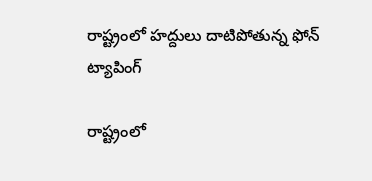రాష్ట్రంలో హద్దులు దాటిపోతున్న ఫోన్‌ ట్యాపింగ్‌

రాష్ట్రంలో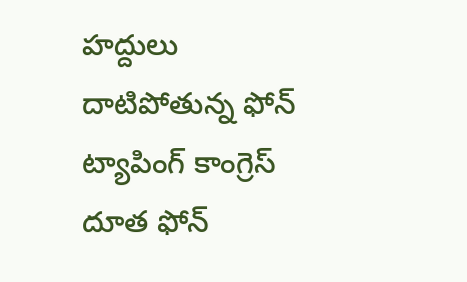హద్దులు దాటిపోతున్న ఫోన్‌ ట్యాపింగ్‌ కాంగ్రెస్‌ దూత ఫోన్‌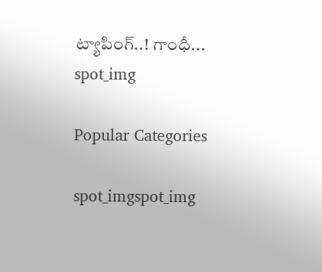ట్యాపింగ్‌..! గాంధీ...
spot_img

Popular Categories

spot_imgspot_img